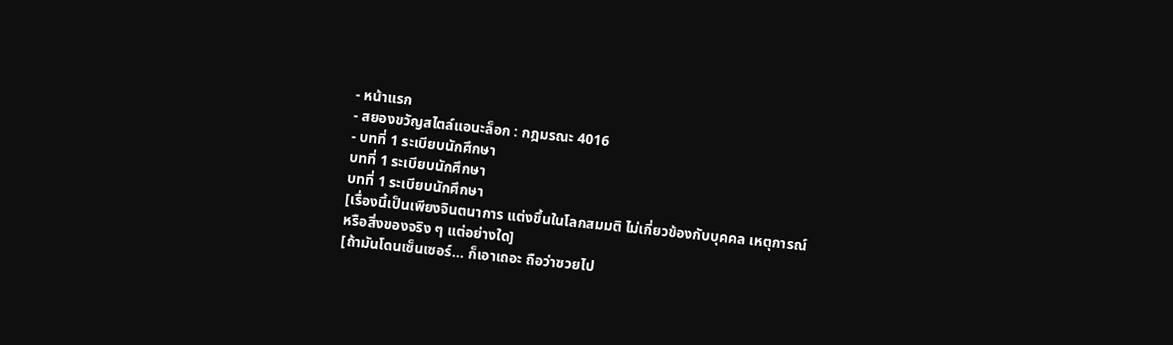- หน้าแรก
- สยองขวัญสไตล์แอนะล็อก : กฎมรณะ 4016
- บทที่ 1 ระเบียบนักศึกษา
บทที่ 1 ระเบียบนักศึกษา
บทที่ 1 ระเบียบนักศึกษา
[เรื่องนี้เป็นเพียงจินตนาการ แต่งขึ้นในโลกสมมติ ไม่เกี่ยวข้องกับบุคคล เหตุการณ์ หรือสิ่งของจริง ๆ แต่อย่างใด]
[ถ้ามันโดนเซ็นเซอร์… ก็เอาเถอะ ถือว่าซวยไป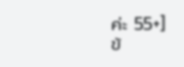ค่ะ 55+]
ข้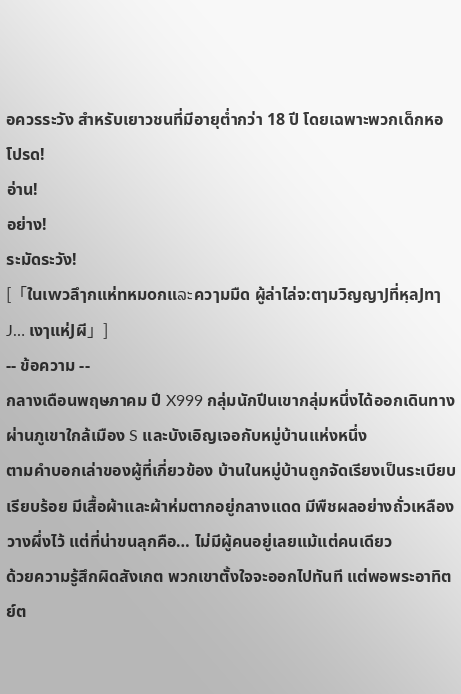อควรระวัง สำหรับเยาวชนที่มีอายุต่ำกว่า 18 ปี โดยเฉพาะพวกเด็กหอ
โปรด!
อ่าน!
อย่าง!
ระมัดระวัง!
[「ใuเwวลึๅกแห่nหมoกแລະควๅมมืด ผู้ล่าไล่จ:ตๅมวิญญาJที่หฺลJทๅJ… เงๅแห่Jผี」]
-- ข้อความ --
กลางเดือนพฤษภาคม ปี X999 กลุ่มนักปีนเขากลุ่มหนึ่งได้ออกเดินทางผ่านภูเขาใกล้เมือง S และบังเอิญเจอกับหมู่บ้านแห่งหนึ่ง
ตามคำบอกเล่าของผู้ที่เกี่ยวข้อง บ้านในหมู่บ้านถูกจัดเรียงเป็นระเบียบเรียบร้อย มีเสื้อผ้าและผ้าห่มตากอยู่กลางแดด มีพืชผลอย่างถั่วเหลืองวางผึ่งไว้ แต่ที่น่าขนลุกคือ… ไม่มีผู้คนอยู่เลยแม้แต่คนเดียว
ด้วยความรู้สึกผิดสังเกต พวกเขาตั้งใจจะออกไปทันที แต่พอพระอาทิตย์ต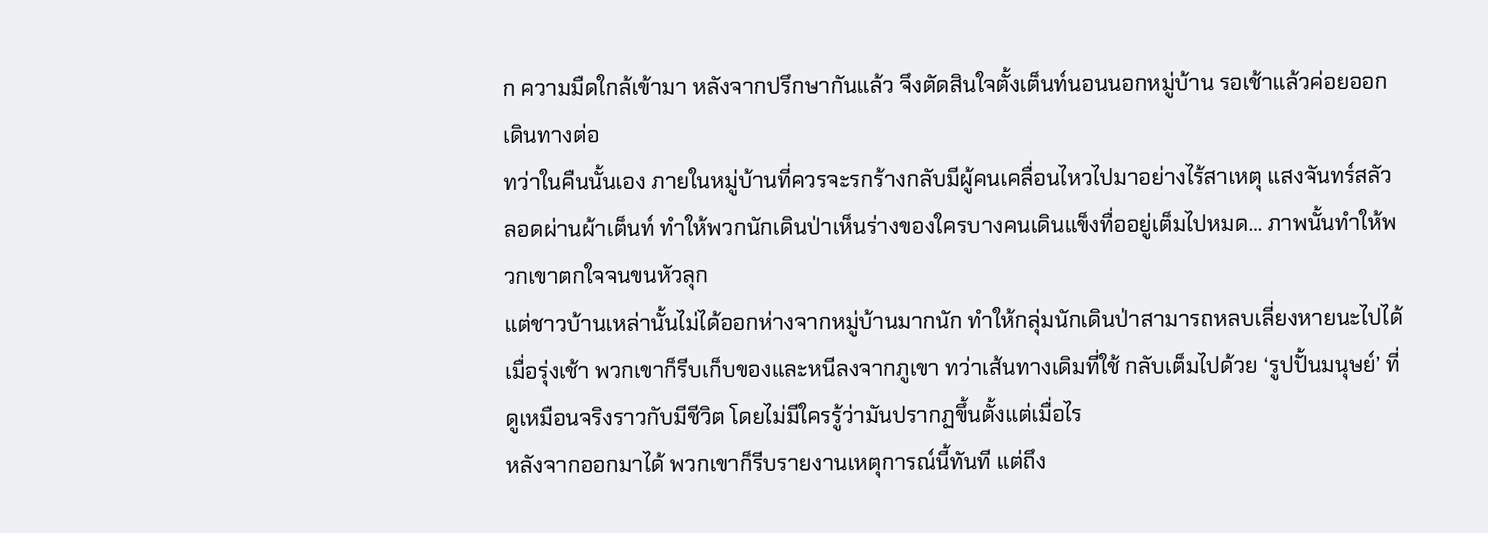ก ความมืดใกล้เข้ามา หลังจากปรึกษากันแล้ว จึงตัดสินใจตั้งเต็นท์นอนนอกหมู่บ้าน รอเช้าแล้วค่อยออกเดินทางต่อ
ทว่าในคืนนั้นเอง ภายในหมู่บ้านที่ควรจะรกร้างกลับมีผู้คนเคลื่อนไหวไปมาอย่างไร้สาเหตุ แสงจันทร์สลัวลอดผ่านผ้าเต็นท์ ทำให้พวกนักเดินป่าเห็นร่างของใครบางคนเดินแข็งทื่ออยู่เต็มไปหมด… ภาพนั้นทำให้พวกเขาตกใจจนขนหัวลุก
แต่ชาวบ้านเหล่านั้นไม่ได้ออกห่างจากหมู่บ้านมากนัก ทำให้กลุ่มนักเดินป่าสามารถหลบเลี่ยงหายนะไปได้
เมื่อรุ่งเช้า พวกเขาก็รีบเก็บของและหนีลงจากภูเขา ทว่าเส้นทางเดิมที่ใช้ กลับเต็มไปด้วย ‘รูปปั้นมนุษย์’ ที่ดูเหมือนจริงราวกับมีชีวิต โดยไม่มีใครรู้ว่ามันปรากฏขึ้นตั้งแต่เมื่อไร
หลังจากออกมาได้ พวกเขาก็รีบรายงานเหตุการณ์นี้ทันที แต่ถึง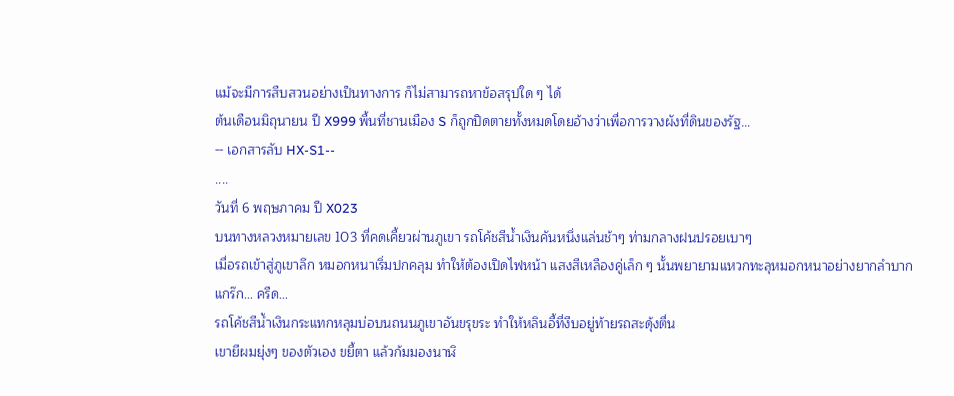แม้จะมีการสืบสวนอย่างเป็นทางการ ก็ไม่สามารถหาข้อสรุปใด ๆ ได้
ต้นเดือนมิถุนายน ปี X999 พื้นที่ชานเมือง S ก็ถูกปิดตายทั้งหมดโดยอ้างว่าเพื่อการวางผังที่ดินของรัฐ…
-- เอกสารลับ HX-S1--
....
วันที่ 6 พฤษภาคม ปี X023
บนทางหลวงหมายเลข 103 ที่คดเคี้ยวผ่านภูเขา รถโค้ชสีน้ำเงินคันหนึ่งแล่นช้าๆ ท่ามกลางฝนปรอยเบาๆ
เมื่อรถเข้าสู่ภูเขาลึก หมอกหนาเริ่มปกคลุม ทำให้ต้องเปิดไฟหน้า แสงสีเหลืองคู่เล็ก ๆ นั้นพยายามแหวกทะลุหมอกหนาอย่างยากลำบาก
แกร๊ก… ครืด…
รถโค้ชสีน้ำเงินกระแทกหลุมบ่อบนถนนภูเขาอันขรุขระ ทำให้หลินอี้ที่งีบอยู่ท้ายรถสะดุ้งตื่น
เขายีผมยุ่งๆ ของตัวเอง ขยี้ตา แล้วก้มมองนาฬิ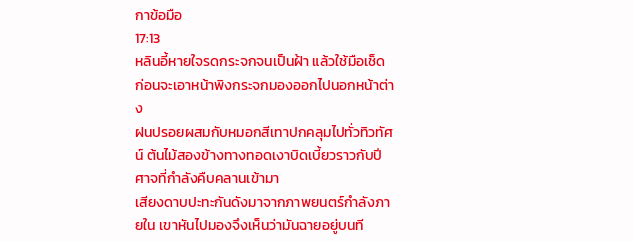กาข้อมือ
17:13
หลินอี้หายใจรดกระจกจนเป็นฝ้า แล้วใช้มือเช็ด ก่อนจะเอาหน้าพิงกระจกมองออกไปนอกหน้าต่าง
ฝนปรอยผสมกับหมอกสีเทาปกคลุมไปทั่วทิวทัศน์ ต้นไม้สองข้างทางทอดเงาบิดเบี้ยวราวกับปีศาจที่กำลังคืบคลานเข้ามา
เสียงดาบปะทะกันดังมาจากภาพยนตร์กำลังภายใน เขาหันไปมองจึงเห็นว่ามันฉายอยู่บนที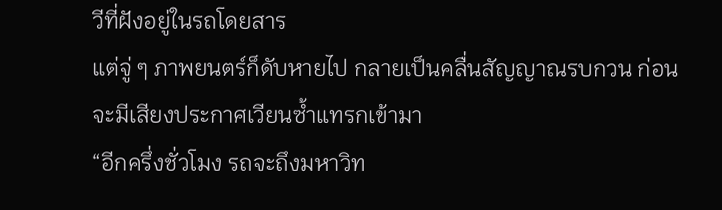วีที่ฝังอยู่ในรถโดยสาร
แต่จู่ ๆ ภาพยนตร์ก็ดับหายไป กลายเป็นคลื่นสัญญาณรบกวน ก่อนจะมีเสียงประกาศเวียนซ้ำแทรกเข้ามา
“อีกครึ่งชั่วโมง รถจะถึงมหาวิท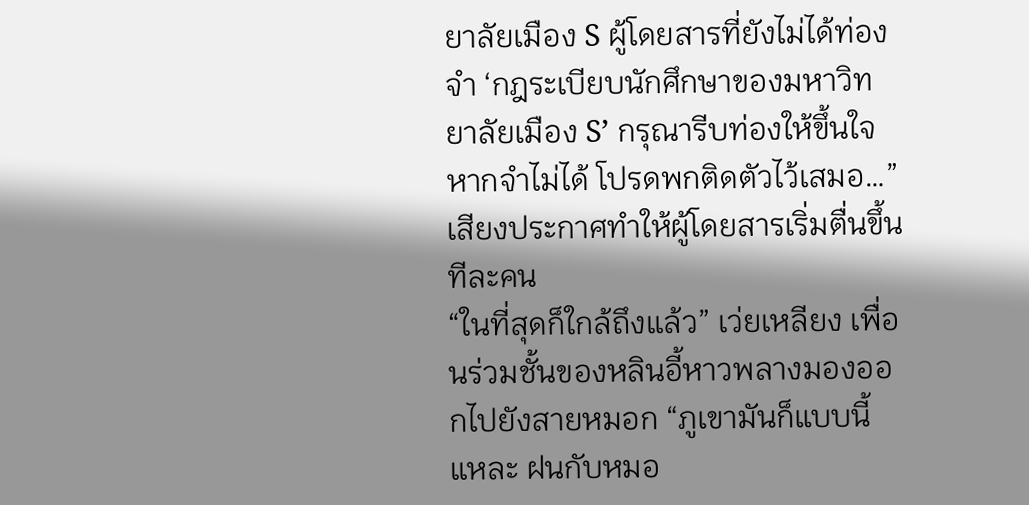ยาลัยเมือง S ผู้โดยสารที่ยังไม่ได้ท่องจำ ‘กฎระเบียบนักศึกษาของมหาวิทยาลัยเมือง S’ กรุณารีบท่องให้ขึ้นใจ หากจำไม่ได้ โปรดพกติดตัวไว้เสมอ…”
เสียงประกาศทำให้ผู้โดยสารเริ่มตื่นขึ้นทีละคน
“ในที่สุดก็ใกล้ถึงแล้ว” เว่ยเหลียง เพื่อนร่วมชั้นของหลินอี้หาวพลางมองออกไปยังสายหมอก “ภูเขามันก็แบบนี้แหละ ฝนกับหมอ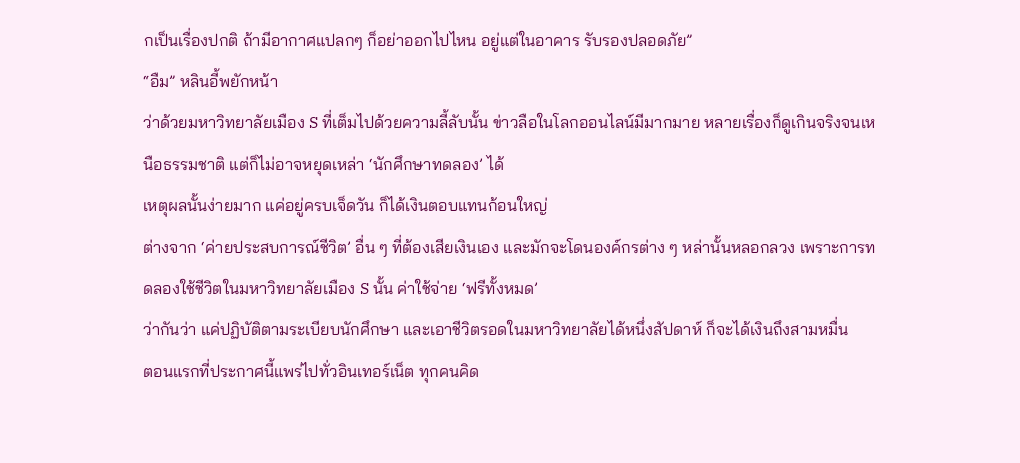กเป็นเรื่องปกติ ถ้ามีอากาศแปลกๆ ก็อย่าออกไปไหน อยู่แต่ในอาคาร รับรองปลอดภัย”
“อืม” หลินอี้พยักหน้า
ว่าด้วยมหาวิทยาลัยเมือง S ที่เต็มไปด้วยความลี้ลับนั้น ข่าวลือในโลกออนไลน์มีมากมาย หลายเรื่องก็ดูเกินจริงจนเหนือธรรมชาติ แต่ก็ไม่อาจหยุดเหล่า ‘นักศึกษาทดลอง’ ได้
เหตุผลนั้นง่ายมาก แค่อยู่ครบเจ็ดวัน ก็ได้เงินตอบแทนก้อนใหญ่
ต่างจาก ‘ค่ายประสบการณ์ชีวิต’ อื่น ๆ ที่ต้องเสียเงินเอง และมักจะโดนองค์กรต่าง ๆ หล่านั้นหลอกลวง เพราะการทดลองใช้ชีวิตในมหาวิทยาลัยเมือง S นั้น ค่าใช้จ่าย ‘ฟรีทั้งหมด’
ว่ากันว่า แค่ปฏิบัติตามระเบียบนักศึกษา และเอาชีวิตรอดในมหาวิทยาลัยได้หนึ่งสัปดาห์ ก็จะได้เงินถึงสามหมื่น
ตอนแรกที่ประกาศนี้แพร่ไปทั่วอินเทอร์เน็ต ทุกคนคิด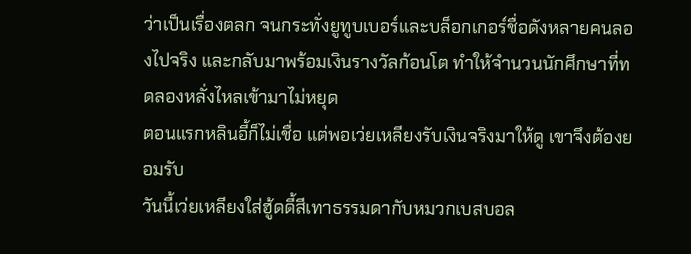ว่าเป็นเรื่องตลก จนกระทั่งยูทูบเบอร์และบล็อกเกอร์ชื่อดังหลายคนลองไปจริง และกลับมาพร้อมเงินรางวัลก้อนโต ทำให้จำนวนนักศึกษาที่ทดลองหลั่งไหลเข้ามาไม่หยุด
ตอนแรกหลินอี้ก็ไม่เชื่อ แต่พอเว่ยเหลียงรับเงินจริงมาให้ดู เขาจึงต้องยอมรับ
วันนี้เว่ยเหลียงใส่ฮู้ดดี้สีเทาธรรมดากับหมวกเบสบอล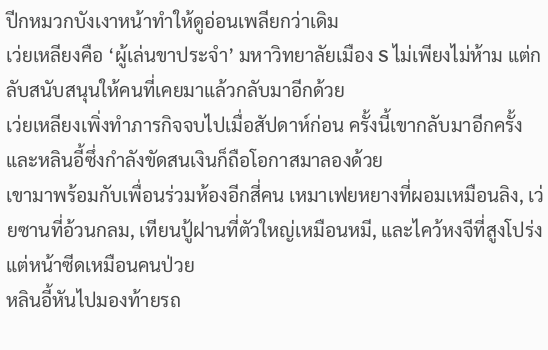ปีกหมวกบังเงาหน้าทำให้ดูอ่อนเพลียกว่าเดิม
เว่ยเหลียงคือ ‘ผู้เล่นขาประจำ’ มหาวิทยาลัยเมือง S ไม่เพียงไม่ห้าม แต่กลับสนับสนุนให้คนที่เคยมาแล้วกลับมาอีกด้วย
เว่ยเหลียงเพิ่งทำภารกิจจบไปเมื่อสัปดาห์ก่อน ครั้งนี้เขากลับมาอีกครั้ง และหลินอี้ซึ่งกำลังขัดสนเงินก็ถือโอกาสมาลองด้วย
เขามาพร้อมกับเพื่อนร่วมห้องอีกสี่คน เหมาเฟยหยางที่ผอมเหมือนลิง, เว่ยซานที่อ้วนกลม, เทียนปู้ฝานที่ตัวใหญ่เหมือนหมี, และไคว้หงจีที่สูงโปร่งแต่หน้าซีดเหมือนคนป่วย
หลินอี้หันไปมองท้ายรถ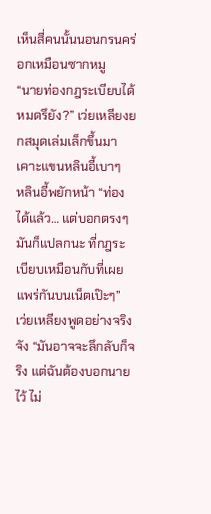เห็นสี่คนนั้นนอนกรนคร่อกเหมือนซากหมู
“นายท่องกฎระเบียบได้หมดรึยัง?” เว่ยเหลียงยกสมุดเล่มเล็กขึ้นมาเคาะแขนหลินอี้เบาๆ
หลินอี้พยักหน้า “ท่องได้แล้ว… แต่บอกตรงๆ มันก็แปลกนะ ที่กฎระเบียบเหมือนกับที่เผยแพร่กันบนเน็ตเป๊ะๆ”
เว่ยเหลียงพูดอย่างจริงจัง “มันอาจจะลึกลับก็จริง แต่ฉันต้องบอกนายไว้ ไม่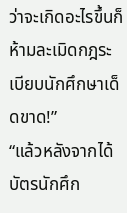ว่าจะเกิดอะไรขึ้นก็ห้ามละเมิดกฎระเบียบนักศึกษาเด็ดขาด!”
“แล้วหลังจากได้บัตรนักศึก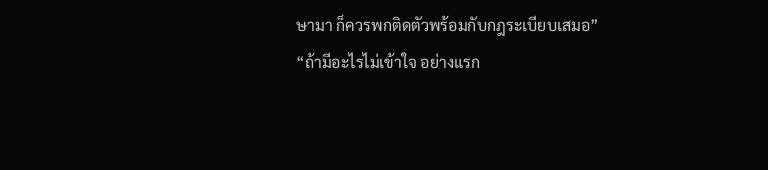ษามา ก็ควรพกติดตัวพร้อมกับกฎระเบียบเสมอ”
“ถ้ามีอะไรไม่เข้าใจ อย่างแรก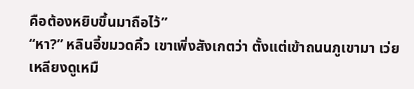คือต้องหยิบขึ้นมาถือไว้”
“หา?” หลินอี้ขมวดคิ้ว เขาเพิ่งสังเกตว่า ตั้งแต่เข้าถนนภูเขามา เว่ยเหลียงดูเหมื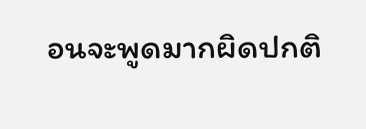อนจะพูดมากผิดปกติ